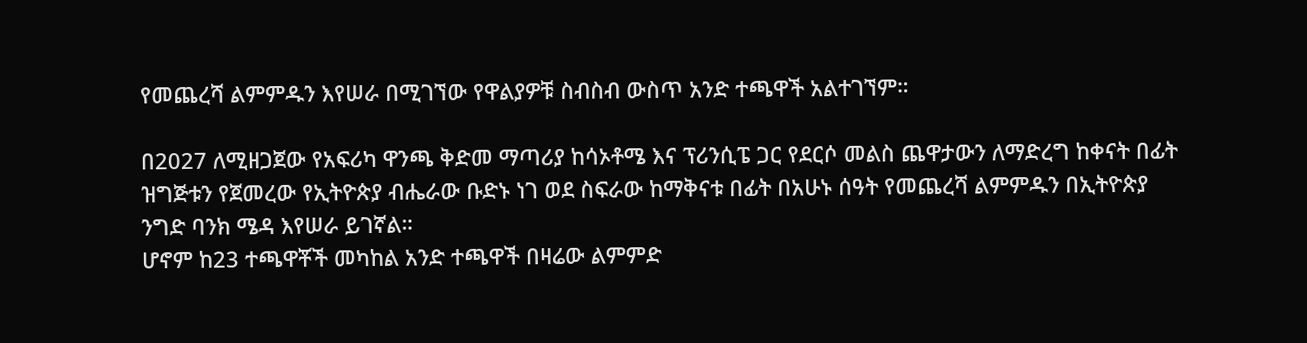የመጨረሻ ልምምዱን እየሠራ በሚገኘው የዋልያዎቹ ስብስብ ውስጥ አንድ ተጫዋች አልተገኘም።

በ2027 ለሚዘጋጀው የአፍሪካ ዋንጫ ቅድመ ማጣሪያ ከሳኦቶሜ እና ፕሪንሲፔ ጋር የደርሶ መልስ ጨዋታውን ለማድረግ ከቀናት በፊት ዝግጅቱን የጀመረው የኢትዮጵያ ብሔራው ቡድኑ ነገ ወደ ስፍራው ከማቅናቱ በፊት በአሁኑ ሰዓት የመጨረሻ ልምምዱን በኢትዮጵያ ንግድ ባንክ ሜዳ እየሠራ ይገኛል።
ሆኖም ከ23 ተጫዋቾች መካከል አንድ ተጫዋች በዛሬው ልምምድ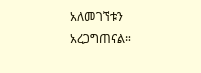አለመገኘቱን አረጋግጠናል።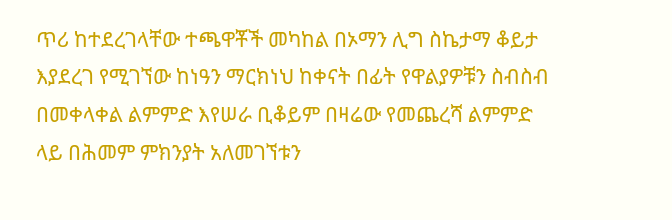ጥሪ ከተደረገላቸው ተጫዋቾች መካከል በኦማን ሊግ ስኬታማ ቆይታ እያደረገ የሚገኘው ከነዓን ማርክነህ ከቀናት በፊት የዋልያዎቹን ስብስብ በመቀላቀል ልምምድ እየሠራ ቢቆይም በዛሬው የመጨረሻ ልምምድ ላይ በሕመም ምክንያት አለመገኘቱን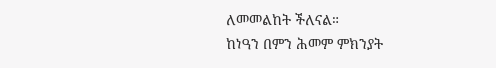ለመመልከት ችለናል።
ከነዓን በምን ሕመም ምክንያት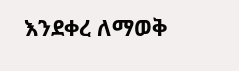እንደቀረ ለማወቅ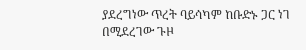ያደረግነው ጥረት ባይሳካም ከቡድኑ ጋር ነገ በሚደረገው ጉዞ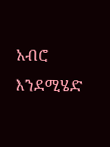አብሮ እንደሚሄድ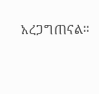አረጋግጠናል።